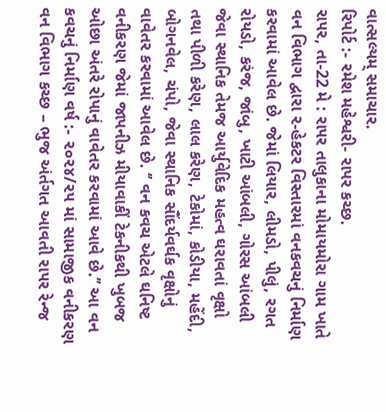વાત્સલ્યમ્ સમાચાર.
રિપોર્ટ :- રમેશ મહેશ્વરી- રાપર કચ્છ.
રા૫ર, તા-22 મે : રા૫ર તાલુકાના મોમાયમોરા ગામ ખાતે વન વિભાગ દ્વારા ૨-હેકટર વિસ્તારમાં વનકવચનું નિર્માણ કરવામાં આવેલ છે. જેમાં લિયાર, લીમડો, પીલું, રગત રોયડો, કરંજ, જાંબુ, ખાટી આંબલી, ગોરસ આંબલી જેવા સ્થાનિક તેમજ આર્યુવેદિક મહત્વ ઘરાવતાં વૃક્ષો તથા પીળી કરેણ, લાલ કરેણ, ટેકોમાં, કોડીયા, મહેંદી, બોગનવેલ, ચંપો, જેવા સ્થાનિક સૌંદર્યવર્ઘક વૃક્ષોનું વાવેતર કરવામાં આવેલ છે. ‘’ વન કવચ એટલે ઘનિષ્ટ વનીકરણ જેમાં જાપનીઝ મીયાવાકીં ટેકનીકથી ખુબજ ઓછા અંતરે રોપાનું વાવેતર કરવામાં આવે છે.’’ આ વન કવચનું નિર્માણ વર્ષ :- ૨૦૨૪/૨૫ માં સામાજીક વનીકરણ વન વિભાગ કચ્છ – ભુજ અંર્તગત આવતી રા૫ર રેન્જ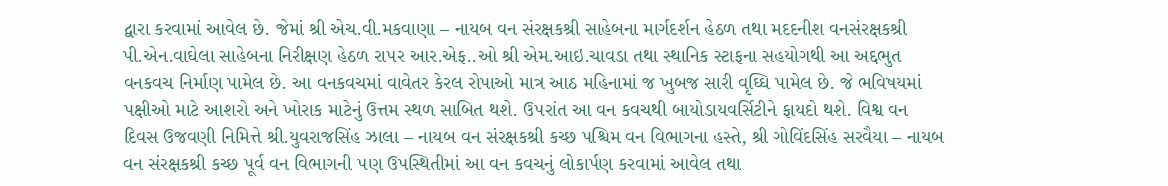દ્વારા કરવામાં આવેલ છે. જેમાં શ્રી એચ.વી.મકવાણા – નાયબ વન સંરક્ષકશ્રી સાહેબના માર્ગદર્શન હેઠળ તથા મદદનીશ વનસંરક્ષકશ્રી પી.એન.વાઘેલા સાહેબના નિરીક્ષણ હેઠળ રા૫ર આર.એફ..ઓ શ્રી એમ.આઇ.ચાવડા તથા સ્થાનિક સ્ટાફના સહયોગથી આ અદ્દભુત વનકવચ નિર્માણ પામેલ છે. આ વનકવચમાં વાવેતર કેરલ રોપાઓ માત્ર આઠ મહિનામાં જ ખુબજ સારી વૃઘ્ઘિ પામેલ છે. જે ભવિષયમાં પક્ષીઓ માટે આશરો અને ખોરાક માટેનું ઉત્તમ સ્થળ સાબિત થશે. ઉ૫રાંત આ વન કવચથી બાયોડાયવર્સિટીને ફાયદો થશે. વિશ્વ વન દિવસ ઉજવણી નિમિત્તે શ્રી.યુવરાજસિંહ ઝાલા – નાયબ વન સંરક્ષકશ્રી કચ્છ પશ્ચિમ વન વિભાગના હસ્તે, શ્રી ગોવિંદસિંહ સરવૈયા – નાયબ વન સંરક્ષકશ્રી કચ્છ પૂર્વ વન વિભાગની ૫ણ ઉપસ્થિતીમાં આ વન કવચનું લોકાર્પણ કરવામાં આવેલ તથા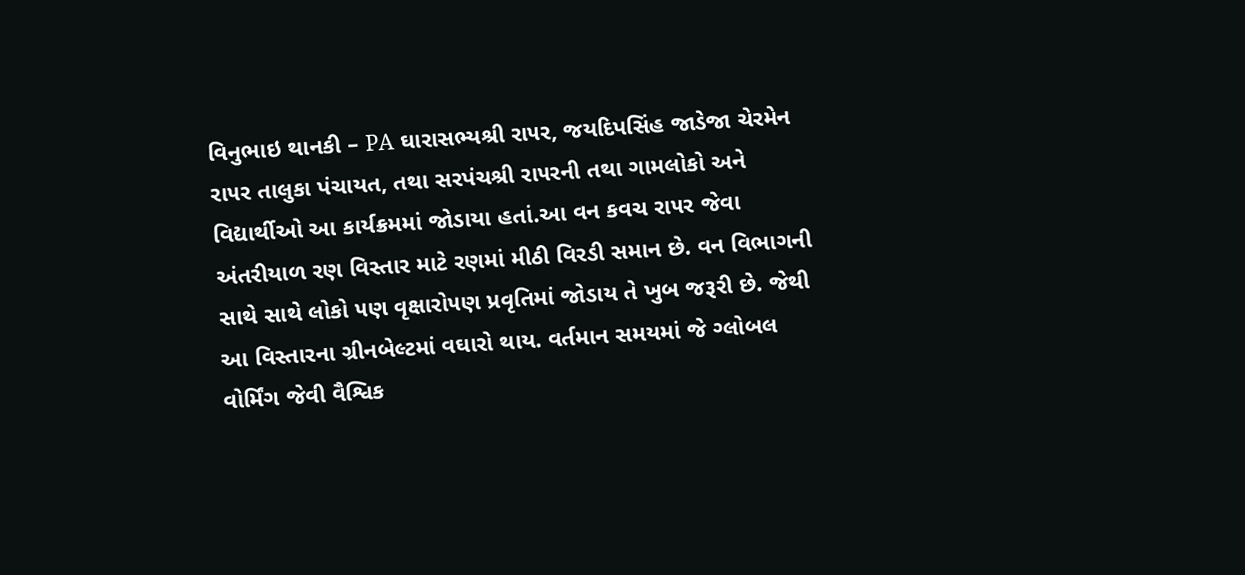વિનુભાઇ થાનકી – PA ઘારાસભ્યશ્રી રા૫ર, જયદિપસિંહ જાડેજા ચેરમેન રા૫ર તાલુકા પંચાયત, તથા સરપંચશ્રી રા૫રની તથા ગામલોકો અને વિદ્યાર્થીઓ આ કાર્યક્રમમાં જોડાયા હતાં.આ વન કવચ રા૫ર જેવા અંતરીયાળ રણ વિસ્તાર માટે રણમાં મીઠી વિરડી સમાન છે. વન વિભાગની સાથે સાથે લોકો ૫ણ વૃક્ષારો૫ણ પ્રવૃતિમાં જોડાય તે ખુબ જરૂરી છે. જેથી આ વિસ્તારના ગ્રીનબેલ્ટમાં વઘારો થાય. વર્તમાન સમયમાં જે ગ્લોબલ વોર્મિંગ જેવી વૈશ્વિક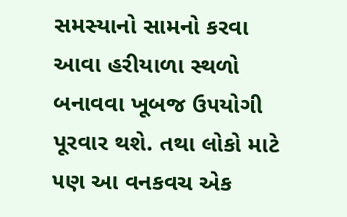સમસ્યાનો સામનો કરવા આવા હરીયાળા સ્થળો બનાવવા ખૂબજ ઉ૫યોગી પૂરવાર થશે. તથા લોકો માટે ૫ણ આ વનકવચ એક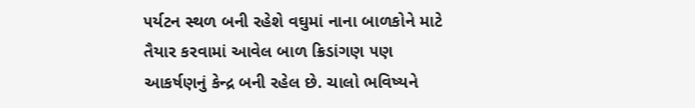૫ર્યટન સ્થળ બની રહેશે વઘુમાં નાના બાળકોને માટે તૈયાર કરવામાં આવેલ બાળ ક્રિડાંગણ ૫ણ આકર્ષણનું કેન્દ્ર બની રહેલ છે. ચાલો ભવિષ્યને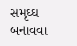સમૃઘ્ઘ બનાવવા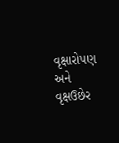વૃક્ષારો૫ણ અને વૃક્ષઉછેર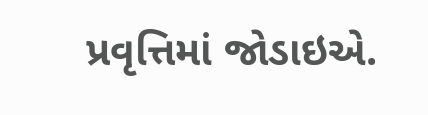પ્રવૃત્તિમાં જોડાઇએ.